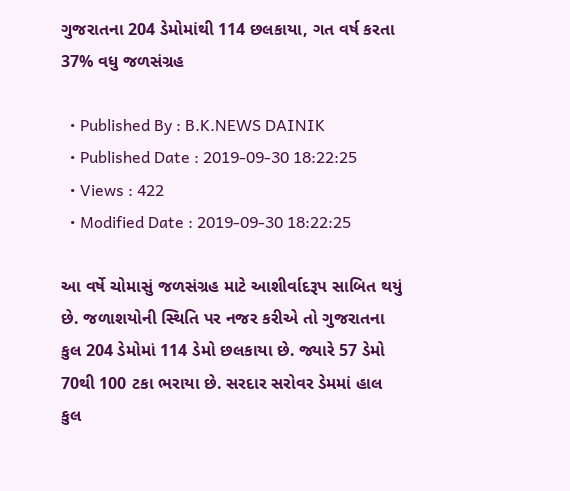ગુજરાતના 204 ડેમોમાંથી 114 છલકાયા, ગત વર્ષ કરતા 37% વધુ જળસંગ્રહ

  • Published By : B.K.NEWS DAINIK
  • Published Date : 2019-09-30 18:22:25
  • Views : 422
  • Modified Date : 2019-09-30 18:22:25

આ વર્ષે ચોમાસું જળસંગ્રહ માટે આશીર્વાદરૂપ સાબિત થયું છે. જળાશયોની સ્થિતિ પર નજર કરીએ તો ગુજરાતના કુલ 204 ડેમોમાં 114 ડેમો છલકાયા છે. જ્યારે 57 ડેમો 70થી 100 ટકા ભરાયા છે. સરદાર સરોવર ડેમમાં હાલ કુલ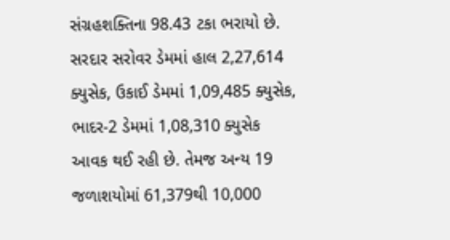સંગ્રહશક્તિના 98.43 ટકા ભરાયો છે. સરદાર સરોવર ડેમમાં હાલ 2,27,614 ક્યુસેક, ઉકાઈ ડેમમાં 1,09,485 ક્યુસેક, ભાદર-2 ડેમમાં 1,08,310 ક્યુસેક આવક થઈ રહી છે. તેમજ અન્ય 19 જળાશયોમાં 61,379થી 10,000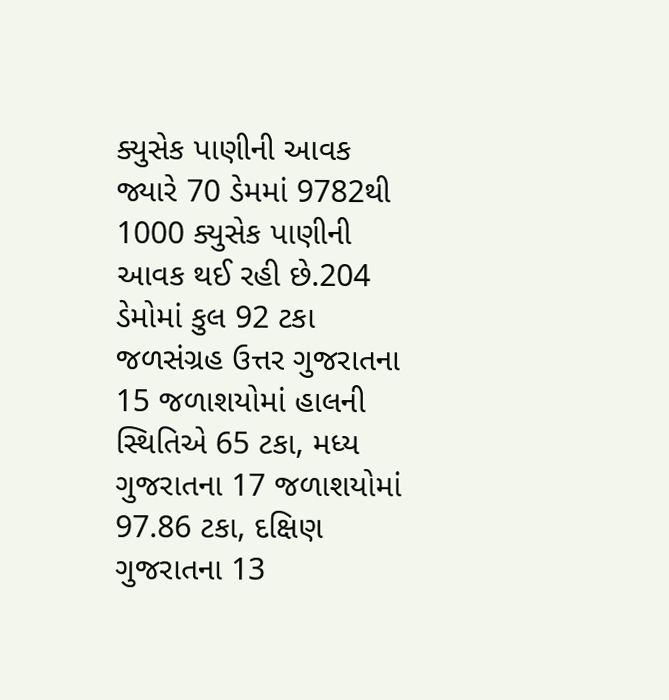ક્યુસેક પાણીની આવક જ્યારે 70 ડેમમાં 9782થી 1000 ક્યુસેક પાણીની આવક થઈ રહી છે.204 ડેમોમાં કુલ 92 ટકા જળસંગ્રહ ઉત્તર ગુજરાતના 15 જળાશયોમાં હાલની સ્થિતિએ 65 ટકા, મધ્ય ગુજરાતના 17 જળાશયોમાં 97.86 ટકા, દક્ષિણ ગુજરાતના 13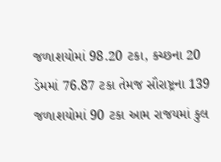જળાશયોમાં 98.20 ટકા, કચ્છના 20 ડેમમાં 76.87 ટકા તેમજ સૌરાષ્ટ્રના 139 જળાશયોમાં 90 ટકા આમ રાજયમાં કુલ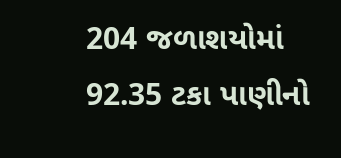204 જળાશયોમાં 92.35 ટકા પાણીનો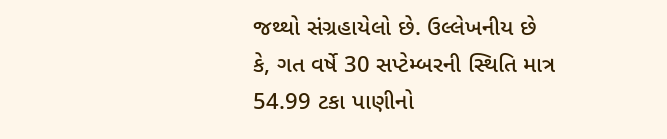જથ્થો સંગ્રહાયેલો છે. ઉલ્લેખનીય છે કે, ગત વર્ષે 30 સપ્ટેમ્બરની સ્થિતિ માત્ર 54.99 ટકા પાણીનો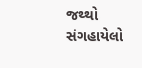જથ્થો સંગહાયેલો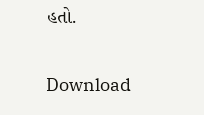હતો.

Download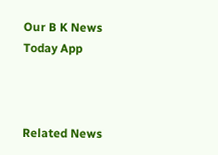Our B K News Today App



Related News